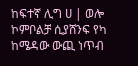ከፍተኛ ሊግ ሀ | ወሎ ኮምቦልቻ ሲያሸንፍ የካ ከሜዳው ውጪ ነጥብ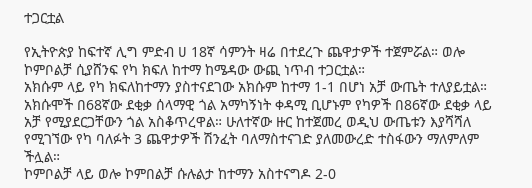ተጋርቷል

የኢትዮጵያ ከፍተኛ ሊግ ምድብ ሀ 18ኛ ሳምንት ዛሬ በተደረጉ ጨዋታዎች ተጀምሯል። ወሎ ኮምቦልቻ ሲያሸንፍ የካ ክፍለ ከተማ ከሜዳው ውጪ ነጥብ ተጋርቷል።
አክሱም ላይ የካ ክፍለከተማን ያስተናደገው አክሱም ከተማ 1-1 በሆነ አቻ ውጤት ተለያይቷል። አክሱሞች በ68ኛው ደቂቃ ሰላማዊ ጎል አማካኝነት ቀዳሚ ቢሆኑም የካዎች በ86ኛው ደቂቃ ላይ አቻ የሚያደርጋቸውን ጎል አስቆጥረዋል። ሁለተኛው ዙር ከተጀመረ ወዲህ ውጤቱን እያሻሻለ የሚገኘው የካ ባለፉት 3 ጨዋታዎች ሽንፈት ባለማስተናገድ ያለመውረድ ተስፋውን ማለምለም ችሏል።
ኮምቦልቻ ላይ ወሎ ኮምበልቻ ሱሉልታ ከተማን አስተናግዶ 2-0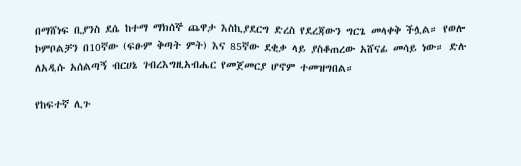በማሸነፍ ቢያንስ ደሴ ከተማ ማክሰኞ ጨዋታ እስኪያደርግ ድረስ የደረጃውን ግርጌ መላቀቅ ችሏል። የወሎ ኮምቦልቻን በ10ኛው (ፍፁም ቅጣት ምት) እና 85ኛው ደቂቃ ላይ ያስቆጠረው አሸናፊ መሳይ ነው። ድሉ ለአዲሱ አሰልጣኝ ብርሀኔ ገብረእግዚአብሔር የመጀመርያ ሆኖም ተመዝግበል።

የከፍተኛ ሊጉ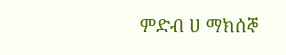ምድብ ሀ ማክሰኞ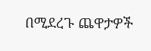በሚደረጉ ጨዋታዎች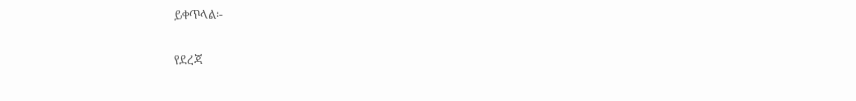ይቀጥላል፡-

የደረጃ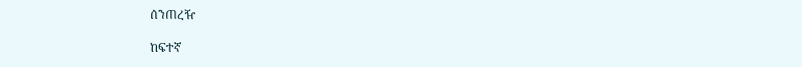ሰንጠረዥ

ከፍተኛ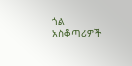ጎል አስቆጣሪዎች